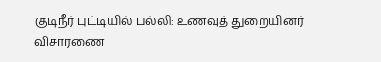குடிநீர் புட்டியில் பல்லி: உணவுத் துறையினர் விசாரணை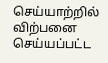செய்யாற்றில் விற்பனை செய்யப்பட்ட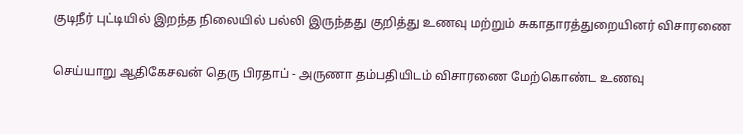குடிநீர் புட்டியில் இறந்த நிலையில் பல்லி இருந்தது குறித்து உணவு மற்றும் சுகாதாரத்துறையினர் விசாரணை

செய்யாறு ஆதிகேசவன் தெரு பிரதாப் - அருணா தம்பதியிடம் விசாரணை மேற்கொண்ட உணவு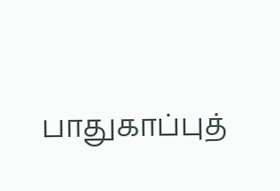பாதுகாப்புத்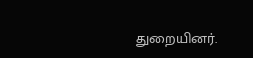துறையினர்.